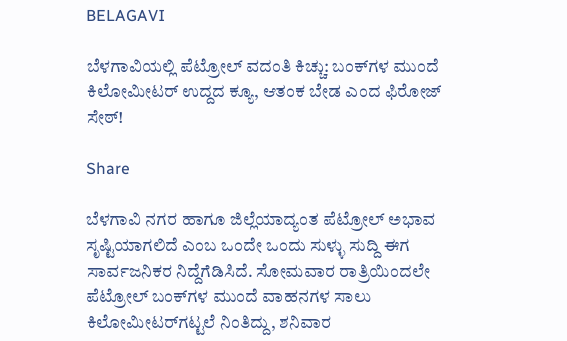BELAGAVI

ಬೆಳಗಾವಿಯಲ್ಲಿ ಪೆಟ್ರೋಲ್ ವದಂತಿ ಕಿಚ್ಚು: ಬಂಕ್‌ಗಳ ಮುಂದೆ ಕಿಲೋಮೀಟರ್ ಉದ್ದದ ಕ್ಯೂ, ಆತಂಕ ಬೇಡ ಎಂದ ಫಿರೋಜ್ ಸೇಠ್!

Share

ಬೆಳಗಾವಿ ನಗರ ಹಾಗೂ ಜಿಲ್ಲೆಯಾದ್ಯಂತ ಪೆಟ್ರೋಲ್ ಅಭಾವ ಸೃಷ್ಟಿಯಾಗಲಿದೆ ಎಂಬ ಒಂದೇ ಒಂದು ಸುಳ್ಳು ಸುದ್ದಿ ಈಗ ಸಾರ್ವಜನಿಕರ ನಿದ್ದೆಗೆಡಿಸಿದೆ. ಸೋಮವಾರ ರಾತ್ರಿಯಿಂದಲೇ ಪೆಟ್ರೋಲ್ ಬಂಕ್‌ಗಳ ಮುಂದೆ ವಾಹನಗಳ ಸಾಲು ಕಿಲೋಮೀಟರ್‌ಗಟ್ಟಲೆ ನಿಂತಿದ್ದು, ಶನಿವಾರ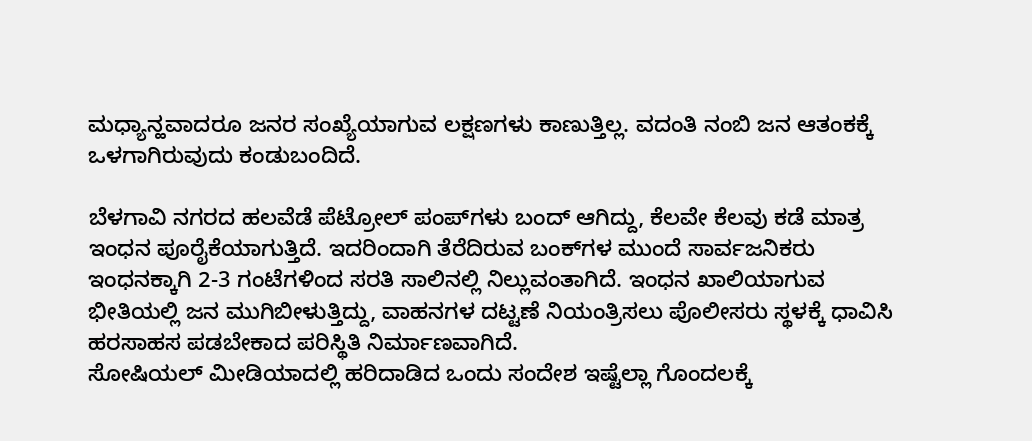ಮಧ್ಯಾನ್ಹವಾದರೂ ಜನರ ಸಂಖ್ಯೆಯಾಗುವ ಲಕ್ಷಣಗಳು ಕಾಣುತ್ತಿಲ್ಲ. ವದಂತಿ ನಂಬಿ ಜನ ಆತಂಕಕ್ಕೆ ಒಳಗಾಗಿರುವುದು ಕಂಡುಬಂದಿದೆ.

ಬೆಳಗಾವಿ ನಗರದ ಹಲವೆಡೆ ಪೆಟ್ರೋಲ್ ಪಂಪ್‌ಗಳು ಬಂದ್ ಆಗಿದ್ದು, ಕೆಲವೇ ಕೆಲವು ಕಡೆ ಮಾತ್ರ ಇಂಧನ ಪೂರೈಕೆಯಾಗುತ್ತಿದೆ. ಇದರಿಂದಾಗಿ ತೆರೆದಿರುವ ಬಂಕ್‌ಗಳ ಮುಂದೆ ಸಾರ್ವಜನಿಕರು ಇಂಧನಕ್ಕಾಗಿ 2-3 ಗಂಟೆಗಳಿಂದ ಸರತಿ ಸಾಲಿನಲ್ಲಿ ನಿಲ್ಲುವಂತಾಗಿದೆ. ಇಂಧನ ಖಾಲಿಯಾಗುವ ಭೀತಿಯಲ್ಲಿ ಜನ ಮುಗಿಬೀಳುತ್ತಿದ್ದು, ವಾಹನಗಳ ದಟ್ಟಣೆ ನಿಯಂತ್ರಿಸಲು ಪೊಲೀಸರು ಸ್ಥಳಕ್ಕೆ ಧಾವಿಸಿ ಹರಸಾಹಸ ಪಡಬೇಕಾದ ಪರಿಸ್ಥಿತಿ ನಿರ್ಮಾಣವಾಗಿದೆ.
ಸೋಷಿಯಲ್ ಮೀಡಿಯಾದಲ್ಲಿ ಹರಿದಾಡಿದ ಒಂದು ಸಂದೇಶ ಇಷ್ಟೆಲ್ಲಾ ಗೊಂದಲಕ್ಕೆ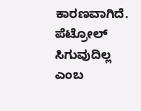ಕಾರಣವಾಗಿದೆ. ಪೆಟ್ರೋಲ್ ಸಿಗುವುದಿಲ್ಲ ಎಂಬ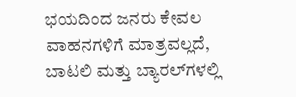ಭಯದಿಂದ ಜನರು ಕೇವಲ ವಾಹನಗಳಿಗೆ ಮಾತ್ರವಲ್ಲದೆ, ಬಾಟಲಿ ಮತ್ತು ಬ್ಯಾರಲ್‌ಗಳಲ್ಲಿ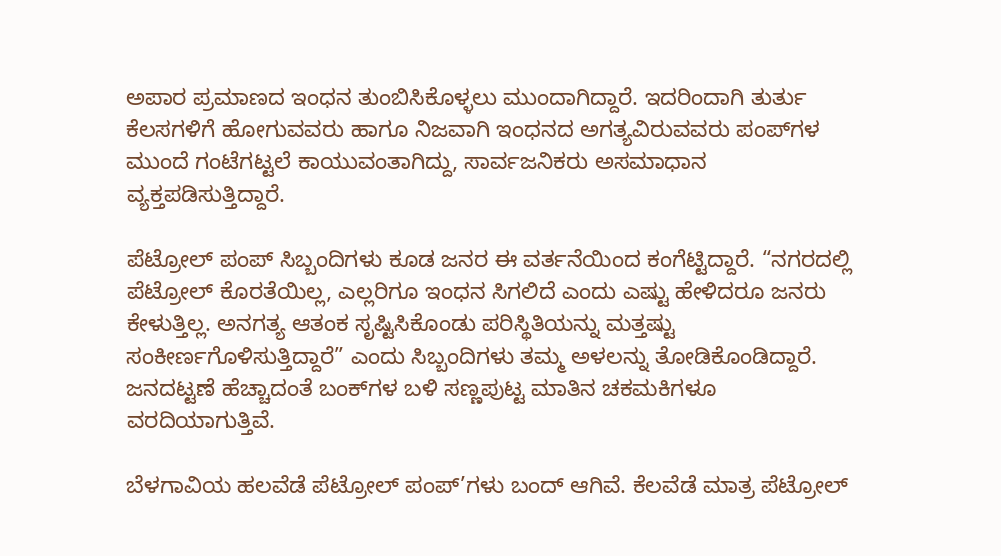ಅಪಾರ ಪ್ರಮಾಣದ ಇಂಧನ ತುಂಬಿಸಿಕೊಳ್ಳಲು ಮುಂದಾಗಿದ್ದಾರೆ. ಇದರಿಂದಾಗಿ ತುರ್ತು ಕೆಲಸಗಳಿಗೆ ಹೋಗುವವರು ಹಾಗೂ ನಿಜವಾಗಿ ಇಂಧನದ ಅಗತ್ಯವಿರುವವರು ಪಂಪ್‌ಗಳ ಮುಂದೆ ಗಂಟೆಗಟ್ಟಲೆ ಕಾಯುವಂತಾಗಿದ್ದು, ಸಾರ್ವಜನಿಕರು ಅಸಮಾಧಾನ ವ್ಯಕ್ತಪಡಿಸುತ್ತಿದ್ದಾರೆ.

ಪೆಟ್ರೋಲ್ ಪಂಪ್ ಸಿಬ್ಬಂದಿಗಳು ಕೂಡ ಜನರ ಈ ವರ್ತನೆಯಿಂದ ಕಂಗೆಟ್ಟಿದ್ದಾರೆ. “ನಗರದಲ್ಲಿ ಪೆಟ್ರೋಲ್ ಕೊರತೆಯಿಲ್ಲ, ಎಲ್ಲರಿಗೂ ಇಂಧನ ಸಿಗಲಿದೆ ಎಂದು ಎಷ್ಟು ಹೇಳಿದರೂ ಜನರು ಕೇಳುತ್ತಿಲ್ಲ. ಅನಗತ್ಯ ಆತಂಕ ಸೃಷ್ಟಿಸಿಕೊಂಡು ಪರಿಸ್ಥಿತಿಯನ್ನು ಮತ್ತಷ್ಟು ಸಂಕೀರ್ಣಗೊಳಿಸುತ್ತಿದ್ದಾರೆ” ಎಂದು ಸಿಬ್ಬಂದಿಗಳು ತಮ್ಮ ಅಳಲನ್ನು ತೋಡಿಕೊಂಡಿದ್ದಾರೆ. ಜನದಟ್ಟಣೆ ಹೆಚ್ಚಾದಂತೆ ಬಂಕ್‌ಗಳ ಬಳಿ ಸಣ್ಣಪುಟ್ಟ ಮಾತಿನ ಚಕಮಕಿಗಳೂ ವರದಿಯಾಗುತ್ತಿವೆ.

ಬೆಳಗಾವಿಯ ಹಲವೆಡೆ ಪೆಟ್ರೋಲ್ ಪಂಪ್’ಗಳು ಬಂದ್ ಆಗಿವೆ. ಕೆಲವೆಡೆ ಮಾತ್ರ ಪೆಟ್ರೋಲ್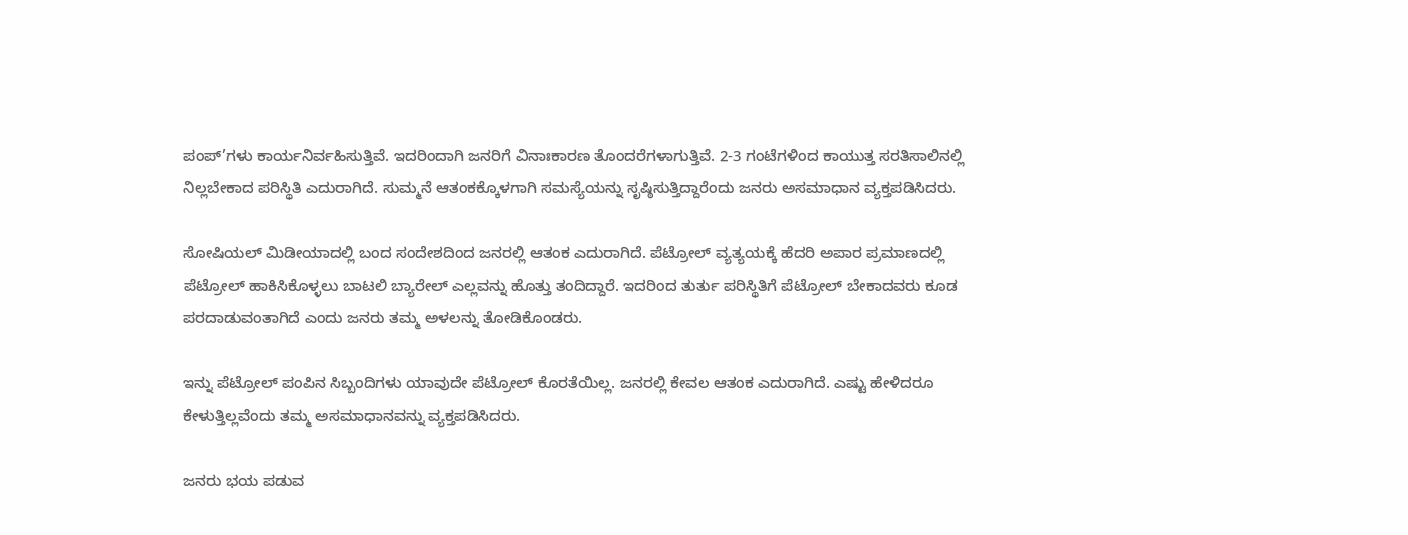ಪಂಪ್’ಗಳು ಕಾರ್ಯನಿರ್ವಹಿಸುತ್ತಿವೆ. ಇದರಿಂದಾಗಿ ಜನರಿಗೆ ವಿನಾಃಕಾರಣ ತೊಂದರೆಗಳಾಗುತ್ತಿವೆ. 2-3 ಗಂಟೆಗಳಿಂದ ಕಾಯುತ್ತ ಸರತಿಸಾಲಿನಲ್ಲಿ ನಿಲ್ಲಬೇಕಾದ ಪರಿಸ್ಥಿತಿ ಎದುರಾಗಿದೆ. ಸುಮ್ಮನೆ ಆತಂಕಕ್ಕೊಳಗಾಗಿ ಸಮಸ್ಯೆಯನ್ನು ಸೃಷ್ಠಿಸುತ್ತಿದ್ದಾರೆಂದು ಜನರು ಅಸಮಾಧಾನ ವ್ಯಕ್ತಪಡಿಸಿದರು.

ಸೋಷಿಯಲ್ ಮಿಡೀಯಾದಲ್ಲಿ ಬಂದ ಸಂದೇಶದಿಂದ ಜನರಲ್ಲಿ ಆತಂಕ ಎದುರಾಗಿದೆ. ಪೆಟ್ರೋಲ್ ವ್ಯತ್ಯಯಕ್ಕೆ ಹೆದರಿ ಅಪಾರ ಪ್ರಮಾಣದಲ್ಲಿ ಪೆಟ್ರೋಲ್ ಹಾಕಿಸಿಕೊಳ್ಳಲು ಬಾಟಲಿ ಬ್ಯಾರೇಲ್ ಎಲ್ಲವನ್ನು ಹೊತ್ತು ತಂದಿದ್ದಾರೆ. ಇದರಿಂದ ತುರ್ತು ಪರಿಸ್ಥಿತಿಗೆ ಪೆಟ್ರೋಲ್ ಬೇಕಾದವರು ಕೂಡ ಪರದಾಡುವಂತಾಗಿದೆ ಎಂದು ಜನರು ತಮ್ಮ ಅಳಲನ್ನು ತೋಡಿಕೊಂಡರು.

ಇನ್ನು ಪೆಟ್ರೋಲ್ ಪಂಪಿನ ಸಿಬ್ಬಂದಿಗಳು ಯಾವುದೇ ಪೆಟ್ರೋಲ್ ಕೊರತೆಯಿಲ್ಲ. ಜನರಲ್ಲಿ ಕೇವಲ ಆತಂಕ ಎದುರಾಗಿದೆ. ಎಷ್ಟು ಹೇಳಿದರೂ ಕೇಳುತ್ತಿಲ್ಲವೆಂದು ತಮ್ಮ ಅಸಮಾಧಾನವನ್ನು ವ್ಯಕ್ತಪಡಿಸಿದರು.

ಜನರು ಭಯ ಪಡುವ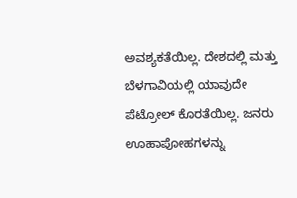ಅವಶ್ಯಕತೆಯಿಲ್ಲ. ದೇಶದಲ್ಲಿ ಮತ್ತು ಬೆಳಗಾವಿಯಲ್ಲಿ ಯಾವುದೇ ಪೆಟ್ರೋಲ್ ಕೊರತೆಯಿಲ್ಲ. ಜನರು ಊಹಾಪೋಹಗಳನ್ನು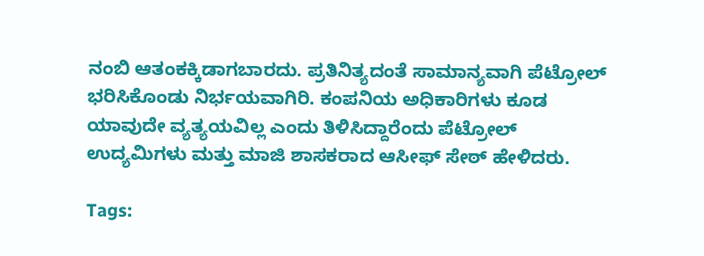ನಂಬಿ ಆತಂಕಕ್ಕಿಡಾಗಬಾರದು. ಪ್ರತಿನಿತ್ಯದಂತೆ ಸಾಮಾನ್ಯವಾಗಿ ಪೆಟ್ರೋಲ್ ಭರಿಸಿಕೊಂಡು ನಿರ್ಭಯವಾಗಿರಿ. ಕಂಪನಿಯ ಅಧಿಕಾರಿಗಳು ಕೂಡ ಯಾವುದೇ ವ್ಯತ್ಯಯವಿಲ್ಲ ಎಂದು ತಿಳಿಸಿದ್ದಾರೆಂದು ಪೆಟ್ರೋಲ್ ಉದ್ಯಮಿಗಳು ಮತ್ತು ಮಾಜಿ ಶಾಸಕರಾದ ಆಸೀಫ್ ಸೇಠ್ ಹೇಳಿದರು.

Tags: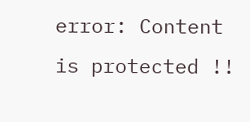error: Content is protected !!